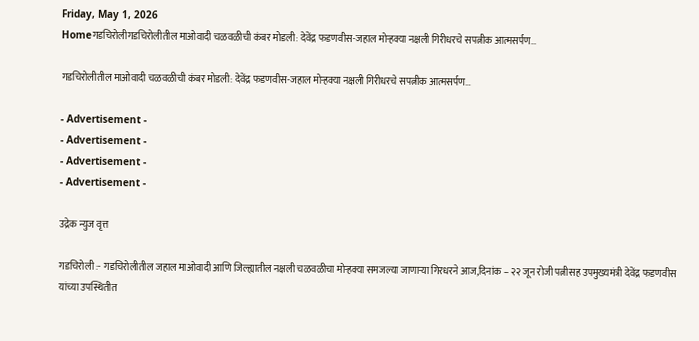Friday, May 1, 2026
Homeगडचिरोलीगडचिरोलीतील माओवादी चळवळीची कंबर मोडली: देवेंद्र फडणवीस-जहाल मोर्‍हक्या नक्षली गिरीधरचे सपत्नीक आत्मसर्पण…

गडचिरोलीतील माओवादी चळवळीची कंबर मोडली: देवेंद्र फडणवीस-जहाल मोर्‍हक्या नक्षली गिरीधरचे सपत्नीक आत्मसर्पण…

- Advertisement -
- Advertisement -
- Advertisement -
- Advertisement -

उद्रेक न्युज वृत्त

गडचिरोली :- गडचिरोलीतील जहाल माओवादी आणि जिल्ह्यातील नक्षली चळवळीचा मोर्‍हक्या समजल्या जाणार्‍या गिरधरने आज,दिनांक – २२ जून रोजी पत्नीसह उपमुख्यमंत्री देवेंद्र फडणवीस यांच्या उपस्थितीत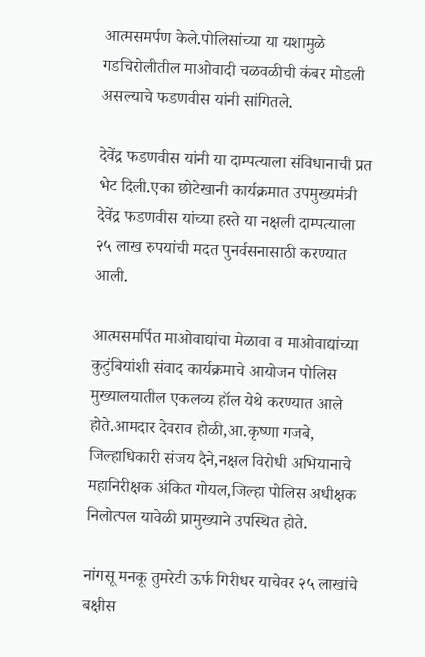आत्मसमर्पण केले.पोलिसांच्या या यशामुळे गडचिरोलीतील माओवादी चळवळीची कंबर मोडली असल्याचे फडणवीस यांनी सांगितले.

देवेंद्र फडणवीस यांनी या दाम्पत्याला संविधानाची प्रत भेट दिली.एका छोटेखानी कार्यक्रमात उपमुख्यमंत्री देवेंद्र फडणवीस यांच्या हस्ते या नक्षली दाम्पत्याला २५ लाख रुपयांची मदत पुनर्वसनासाठी करण्यात आली.

आत्मसमर्पित माओवाद्यांचा मेळावा व माओवाद्यांच्या कुटुंबियांशी संवाद कार्यक्रमाचे आयोजन पोलिस मुख्यालयातील एकलव्य हॉल येथे करण्यात आले होते.आमदार देवराव होळी,आ.कृष्णा गजबे, जिल्हाधिकारी संजय दैने,नक्षल विरोधी अभियानाचे महानिरीक्षक अंकित गोयल,जिल्हा पोलिस अधीक्षक  निलोत्पल यावेळी प्रामुख्याने उपस्थित होते.

नांगसू मनकू तुमरेटी ऊर्फ गिरीधर याचेवर २५ लाखांचे बक्षीस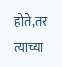होते,तर त्याच्या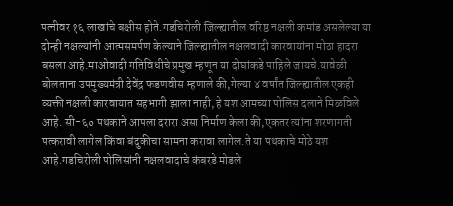पत्नीवर १६ लाखांचे बक्षीस होते.गडचिरोली जिल्ह्यातील वरिष्ठ नक्षली कमांड असलेल्या या दोन्ही नक्षल्यांनी आत्मसमर्पण केल्याने जिल्ह्यातील नक्षलवादी कारवायांना मोठा हादरा बसला आहे.माओवादी गतिविधीचे प्रमुख म्हणून या दोघांकडे पाहिले जायचे.यावेळी बोलताना उपमुख्यमंत्री देवेंद्र फडणवीस म्हणाले की,गेल्या ४ वर्षांत जिल्ह्यातील एकही व्यक्ती नक्षली कारवायात सहभागी झाला नाही, हे यश आमच्या पोलिस दलाने मिळविले आहे. सी-६० पथकाने आपला दरारा असा निर्माण केला की,एकतर त्यांना शरणागती पत्करावी लागेल किंवा बंदुकीचा सामना करावा लागेल.ते या पथकाचे मोठे यश आहे.गडचिरोली पोलिसांनी नक्षलवादाचे कंबरडे मोडले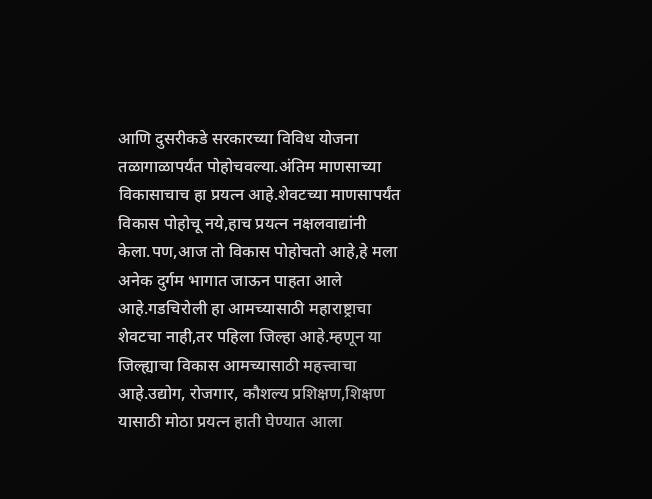आणि दुसरीकडे सरकारच्या विविध योजना तळागाळापर्यंत पोहोचवल्या.अंतिम माणसाच्या विकासाचाच हा प्रयत्न आहे.शेवटच्या माणसापर्यंत विकास पोहोचू नये,हाच प्रयत्न नक्षलवाद्यांनी केला.पण,आज तो विकास पोहोचतो आहे,हे मला अनेक दुर्गम भागात जाऊन पाहता आले आहे.गडचिरोली हा आमच्यासाठी महाराष्ट्राचा शेवटचा नाही,तर पहिला जिल्हा आहे.म्हणून या जिल्ह्याचा विकास आमच्यासाठी महत्त्वाचा आहे.उद्योग, रोजगार, कौशल्य प्रशिक्षण,शिक्षण यासाठी मोठा प्रयत्न हाती घेण्यात आला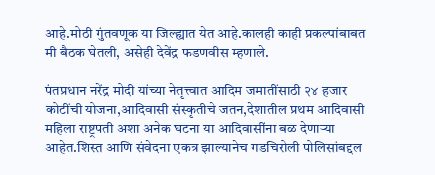आहे.मोठी गुंतवणूक या जिल्ह्यात येत आहे.कालही काही प्रकल्पांबाबत मी बैठक घेतली, असेही देवेंद्र फडणवीस म्हणाले.

पंतप्रधान नरेंद्र मोदी यांच्या नेतृत्त्वात आदिम जमातींसाठी २४ हजार कोटींची योजना,आदिवासी संस्कृतीचे जतन,देशातील प्रथम आदिवासी महिला राष्ट्रपती अशा अनेक घटना या आदिवासींना बळ देणार्‍या आहेत.शिस्त आणि संवेदना एकत्र झाल्यानेच गडचिरोली पोलिसांबद्दल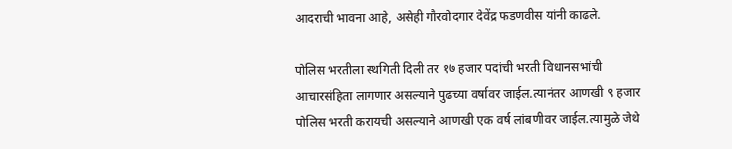आदराची भावना आहे, असेही गौरवोदगार देवेंद्र फडणवीस यांनी काढले.

पोलिस भरतीला स्थगिती दिली तर १७ हजार पदांची भरती विधानसभांची आचारसंहिता लागणार असल्याने पुढच्या वर्षावर जाईल.त्यानंतर आणखी ९ हजार पोलिस भरती करायची असल्याने आणखी एक वर्ष लांबणीवर जाईल.त्यामुळे जेथे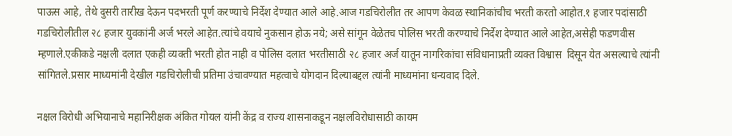पाऊस आहे, तेथे दुसरी तारीख देऊन पदभरती पूर्ण करण्याचे निर्देश देण्यात आले आहे.आज गडचिरोलीत तर आपण केवळ स्थानिकांचीच भरती करतो आहोत.१ हजार पदांसाठी गडचिरोलीतील २८ हजार युवकांनी अर्ज भरले आहेत.त्यांचे वयाचे नुकसान होऊ नये; असे सांगून वेळेतच पोलिस भरती करण्याचे निर्देश देण्यात आले आहेत,असेही फडणवीस म्हणाले.एकीकडे नक्षली दलात एकही व्यक्ती भरती होत नाही व पोलिस दलात भरतीसाठी २८ हजार अर्ज यातून नागरिकांचा संविधानाप्रती व्यक्त विश्वास  दिसून येत असल्याचे त्यांनी सांगितले.प्रसार माध्यमांनी देखील गडचिरोलीची प्रतिमा उंचावण्यात महत्वाचे योगदान दिल्याबद्दल त्यांनी माध्यमांना धन्यवाद दिले.

नक्षल विरोधी अभियानाचे महानिरीक्षक अंकित गोयल यांनी केंद्र व राज्य शासनाकडून नक्षलविरोधासाठी कायम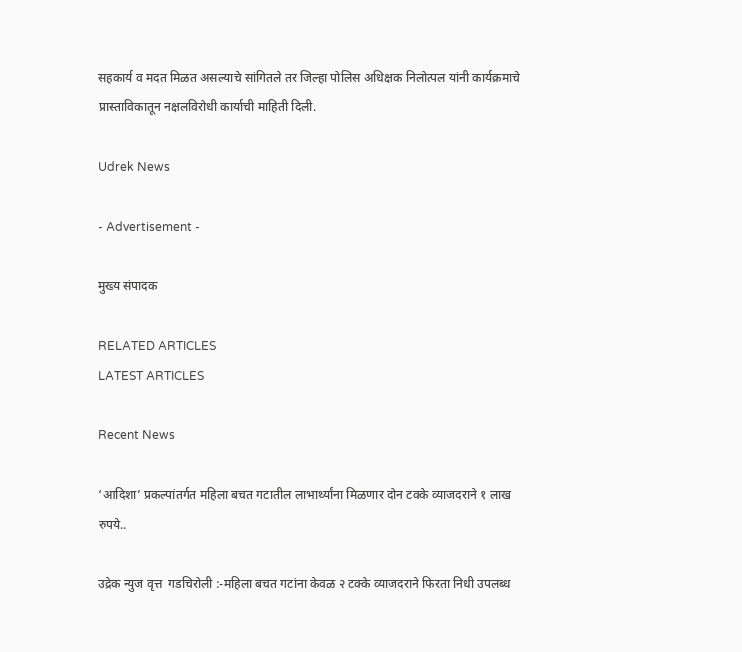सहकार्य व मदत मिळत असल्याचे सांगितले तर जिल्हा पोलिस अधिक्षक निलोत्पल यांनी कार्यक्रमाचे प्रास्ताविकातून नक्षलविरोधी कार्याची माहिती दिली.

Udrek News

- Advertisement -

मुख्य संपादक

RELATED ARTICLES
LATEST ARTICLES

Recent News

‘आदिशा’ प्रकल्पांतर्गत महिला बचत गटातील लाभार्थ्यांना मिळणार दोन टक्के व्याजदराने १ लाख रुपये..

उद्रेक न्युज वृत्त  गडचिरोली :-महिला बचत गटांना केवळ २ टक्के व्याजदराने फिरता निधी उपलब्ध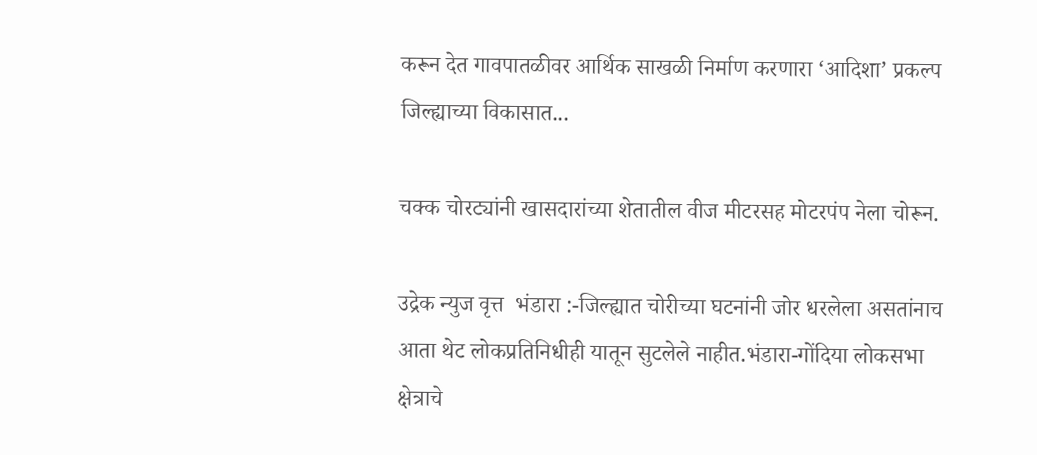करून देत गावपातळीवर आर्थिक साखळी निर्माण करणारा ‘आदिशा’ प्रकल्प जिल्ह्याच्या विकासात...

चक्क चोरट्यांनी खासदारांच्या शेतातील वीज मीटरसह मोटरपंप नेला चोरून.

उद्रेक न्युज वृत्त  भंडारा :-जिल्ह्यात चोरीच्या घटनांनी जोर धरलेला असतांनाच आता थेट लोकप्रतिनिधीही यातून सुटलेले नाहीत.भंडारा-गोंदिया लोकसभा क्षेत्राचे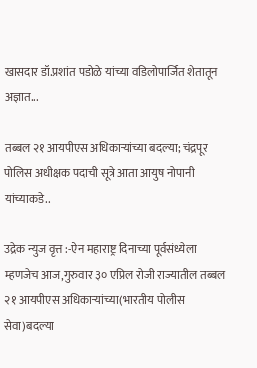खासदार डॉ.प्रशांत पडोळे यांच्या वडिलोपार्जित शेतातून अज्ञात...

तब्बल २१ आयपीएस अधिकाऱ्यांच्या बदल्या; चंद्रपूर पोलिस अधीक्षक पदाची सूत्रे आता आयुष नोपानी यांच्याकडे..

उद्रेक न्युज वृत्त :-ऐन महाराष्ट्र दिनाच्या पूर्वसंध्येला म्हणजेच आज,गुरुवार ३० एप्रिल रोजी राज्यातील तब्बल २१ आयपीएस अधिकाऱ्यांच्या(भारतीय पोलीस सेवा)बदल्या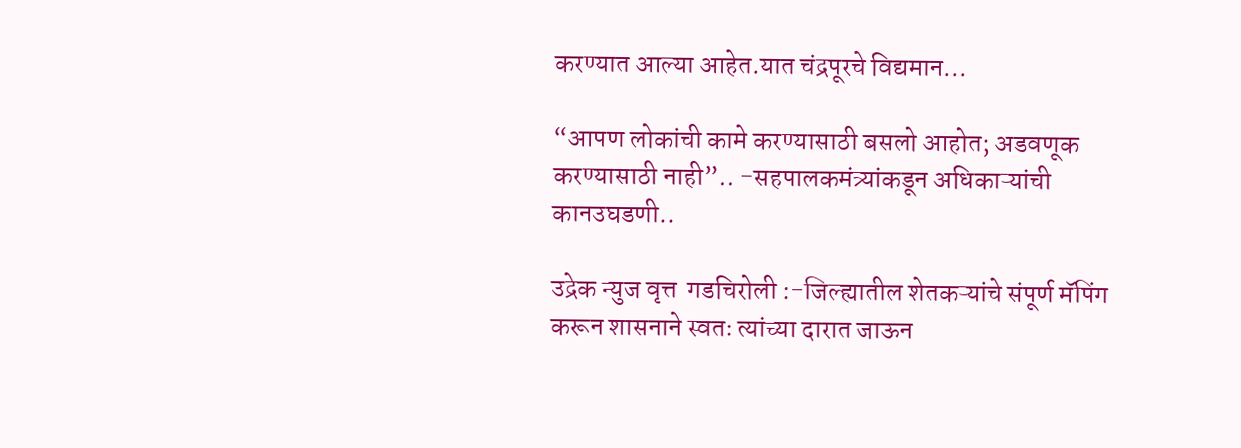करण्यात आल्या आहेत.यात चंद्रपूरचे विद्यमान...

“आपण लोकांची कामे करण्यासाठी बसलो आहोत; अडवणूक करण्यासाठी नाही”.. -सहपालकमंत्र्यांकडून अधिकाऱ्यांची कानउघडणी..

उद्रेक न्युज वृत्त  गडचिरोली :-जिल्ह्यातील शेतकऱ्यांचे संपूर्ण मॅपिंग करून शासनाने स्वतः त्यांच्या दारात जाऊन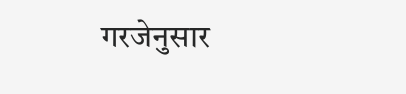गरजेनुसार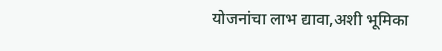योजनांचा लाभ द्यावा,अशी भूमिका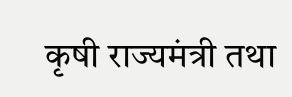कृषी राज्यमंत्री तथा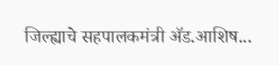जिल्ह्याचे सहपालकमंत्री ॲड.आशिष...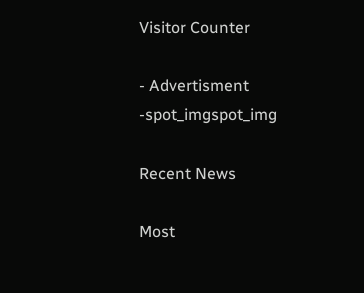Visitor Counter

- Advertisment -spot_imgspot_img

Recent News

Most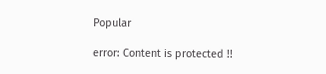Popular

error: Content is protected !!